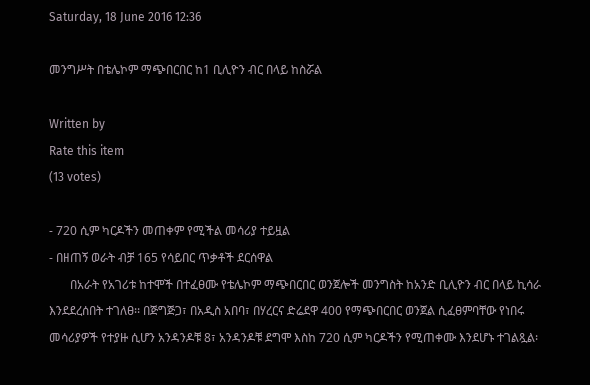Saturday, 18 June 2016 12:36

መንግሥት በቴሌኮም ማጭበርበር ከ1 ቢሊዮን ብር በላይ ከስሯል

Written by
Rate this item
(13 votes)

- 720 ሲም ካርዶችን መጠቀም የሚችል መሳሪያ ተይዟል
- በዘጠኝ ወራት ብቻ 165 የሳይበር ጥቃቶች ደርሰዋል
       በአራት የአገሪቱ ከተሞች በተፈፀሙ የቴሌኮም ማጭበርበር ወንጀሎች መንግስት ከአንድ ቢሊዮን ብር በላይ ኪሳራ እንደደረሰበት ተገለፀ፡፡ በጅግጅጋ፣ በአዲስ አበባ፣ በሃረርና ድሬደዋ 400 የማጭበርበር ወንጀል ሲፈፀምባቸው የነበሩ መሳሪያዎች የተያዙ ሲሆን አንዳንዶቹ 8፣ አንዳንዶቹ ደግሞ እስከ 720 ሲም ካርዶችን የሚጠቀሙ እንደሆኑ ተገልጿል፡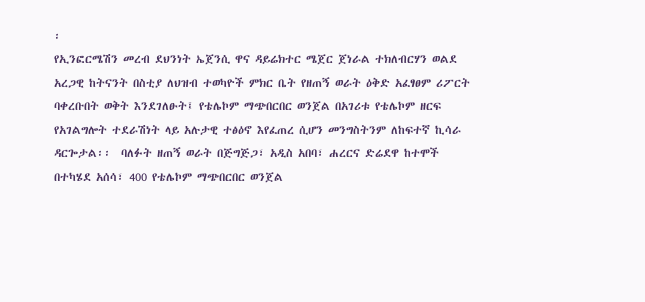፡
የኢንፎርሜሽን መረብ ደህንነት ኤጀንሲ ዋና ዳይሬክተር ሜጀር ጀነራል ተክለብርሃን ወልደ አረጋዊ ከትናንት በስቲያ ለህዝብ ተወካዮች ምክር ቤት የዘጠኝ ወራት ዕቅድ አፈፃፀም ሪፖርት ባቀረቡበት ወቅት እንደገለፁት፤ የቴሌኮም ማጭበርበር ወንጀል በአገሪቱ የቴሌኮም ዘርፍ የአገልግሎት ተደራሽነት ላይ አሉታዊ ተፅዕኖ እየፈጠረ ሲሆን መንግስትንም ለከፍተኛ ኪሳራ ዳርጐታል፡፡  ባለፉት ዘጠኝ ወራት በጅግጅጋ፣ አዲስ አበባ፣ ሐረርና ድሬደዋ ከተሞች  በተካሄደ አሰሳ፣ 400 የቴሌኮም ማጭበርበር ወንጀል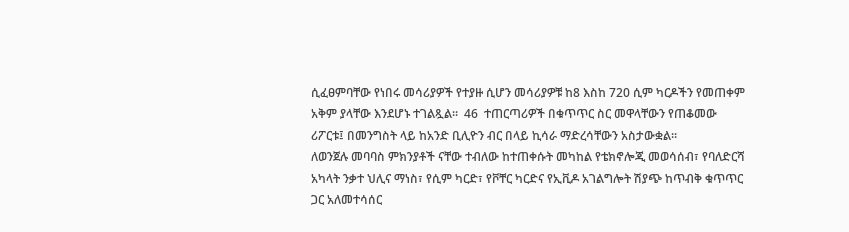ሲፈፀምባቸው የነበሩ መሳሪያዎች የተያዙ ሲሆን መሳሪያዎቹ ከ8 እስከ 720 ሲም ካርዶችን የመጠቀም አቅም ያላቸው እንደሆኑ ተገልጿል፡፡  46  ተጠርጣሪዎች በቁጥጥር ስር መዋላቸውን የጠቆመው ሪፖርቱ፤ በመንግስት ላይ ከአንድ ቢሊዮን ብር በላይ ኪሳራ ማድረሳቸውን አስታውቋል፡፡
ለወንጀሉ መባባስ ምክንያቶች ናቸው ተብለው ከተጠቀሱት መካከል የቴክኖሎጂ መወሳሰብ፣ የባለድርሻ አካላት ንቃተ ህሊና ማነስ፣ የሲም ካርድ፣ የቮቸር ካርድና የኢቪዶ አገልግሎት ሽያጭ ከጥብቅ ቁጥጥር ጋር አለመተሳሰር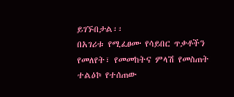ይገኙበታል፡፡
በአገሪቱ የሚፈፀሙ የሳይበር ጥቃቶችን የመለየት፣ የመመከትና ምላሽ የመስጠት ተልዕኮ የተሰጠው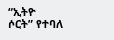“ኢትዮ ሶርት” የተባለ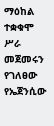ማዕከል ተቋቁሞ ሥራ መጀመሩን የገለፀው የኤጀንሲው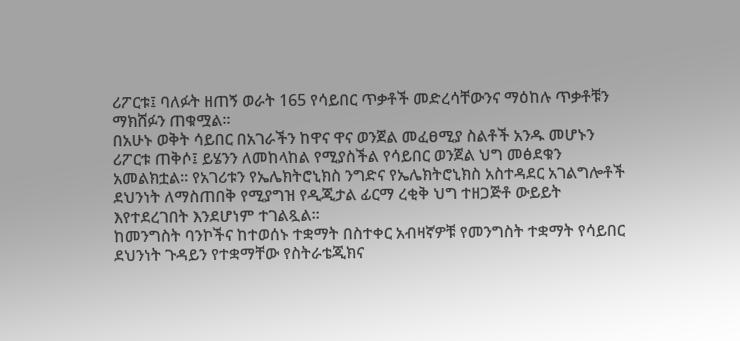ሪፖርቱ፤ ባለፉት ዘጠኝ ወራት 165 የሳይበር ጥቃቶች መድረሳቸውንና ማዕከሉ ጥቃቶቹን ማክሸፉን ጠቁሟል፡፡
በአሁኑ ወቅት ሳይበር በአገራችን ከዋና ዋና ወንጀል መፈፀሚያ ስልቶች አንዱ መሆኑን ሪፖርቱ ጠቅሶ፤ ይሄንን ለመከላከል የሚያስችል የሳይበር ወንጀል ህግ መፅደቁን አመልክቷል፡፡ የአገሪቱን የኤሌክትሮኒክስ ንግድና የኤሌክትሮኒክስ አስተዳደር አገልግሎቶች ደህንነት ለማስጠበቅ የሚያግዝ የዲጂታል ፊርማ ረቂቅ ህግ ተዘጋጅቶ ውይይት እየተደረገበት እንደሆነም ተገልጿል፡፡
ከመንግስት ባንኮችና ከተወሰኑ ተቋማት በስተቀር አብዛኛዎቹ የመንግስት ተቋማት የሳይበር ደህንነት ጉዳይን የተቋማቸው የስትራቴጂክና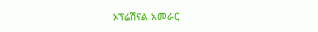ኦፕሬሽናል አመራር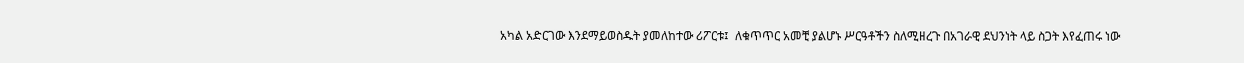አካል አድርገው እንደማይወስዱት ያመለከተው ሪፖርቱ፤  ለቁጥጥር አመቺ ያልሆኑ ሥርዓቶችን ስለሚዘረጉ በአገራዊ ደህንነት ላይ ስጋት እየፈጠሩ ነው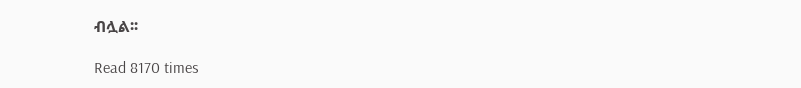ብሏል፡፡

Read 8170 times